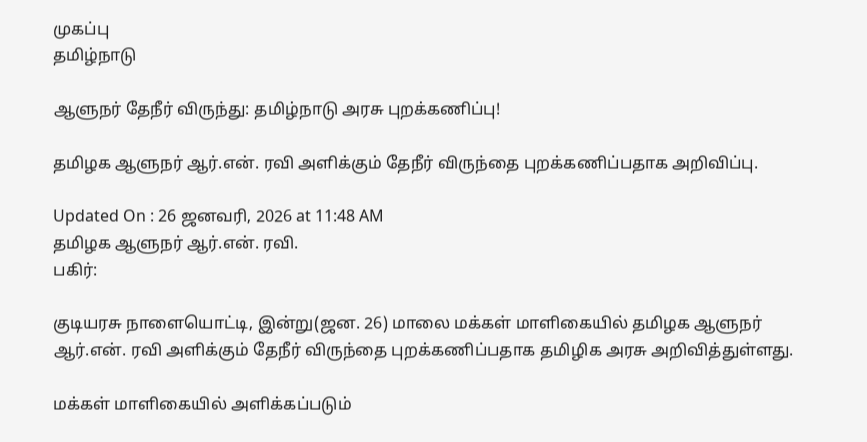முகப்பு
தமிழ்நாடு

ஆளுநர் தேநீர் விருந்து: தமிழ்நாடு அரசு புறக்கணிப்பு!

தமிழக ஆளுநர் ஆர்.என். ரவி அளிக்கும் தேநீர் விருந்தை புறக்கணிப்பதாக அறிவிப்பு.

Updated On : 26 ஜனவரி, 2026 at 11:48 AM
தமிழக ஆளுநர் ஆர்.என். ரவி.
பகிர்:

குடியரசு நாளையொட்டி, இன்று(ஜன. 26) மாலை மக்கள் மாளிகையில் தமிழக ஆளுநர் ஆர்.என். ரவி அளிக்கும் தேநீர் விருந்தை புறக்கணிப்பதாக தமிழிக அரசு அறிவித்துள்ளது.

மக்கள் மாளிகையில் அளிக்கப்படும்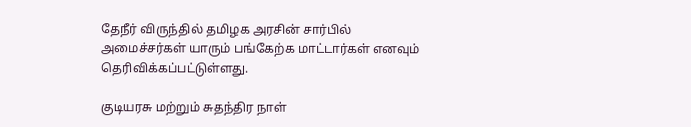தேநீர் விருந்தில் தமிழக அரசின் சார்பில் அமைச்சர்கள் யாரும் பங்கேற்க மாட்டார்கள் எனவும் தெரிவிக்கப்பட்டுள்ளது.

குடியரசு மற்றும் சுதந்திர நாள்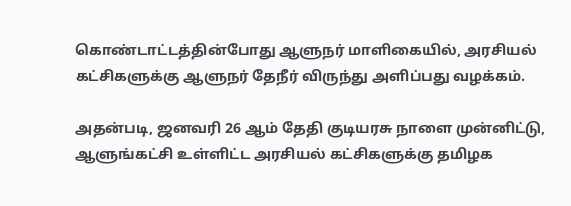கொண்டாட்டத்தின்போது ஆளுநர் மாளிகையில், அரசியல் கட்சிகளுக்கு ஆளுநர் தேநீர் விருந்து அளிப்பது வழக்கம்.

அதன்படி, ஜனவரி 26 ஆம் தேதி குடியரசு நாளை முன்னிட்டு, ஆளுங்கட்சி உள்ளிட்ட அரசியல் கட்சிகளுக்கு தமிழக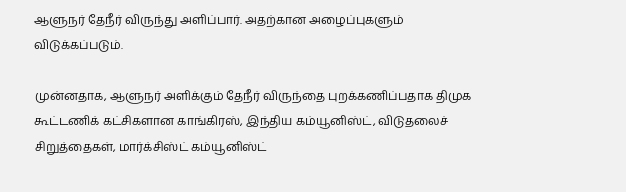ஆளுநர் தேநீர் விருந்து அளிப்பார். அதற்கான அழைப்புகளும் விடுக்கப்படும்.

முன்னதாக, ஆளுநர் அளிக்கும் தேநீர் விருந்தை புறக்கணிப்பதாக திமுக கூட்டணிக் கட்சிகளான காங்கிரஸ், இந்திய கம்யூனிஸ்ட், விடுதலைச் சிறுத்தைகள், மார்க்சிஸ்ட் கம்யூனிஸ்ட்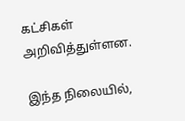கட்சிகள் அறிவித்துள்ளன.

இந்த நிலையில்,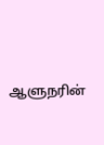ஆளுநரின்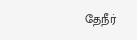தேநீர்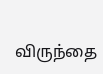விருந்தை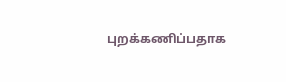புறக்கணிப்பதாக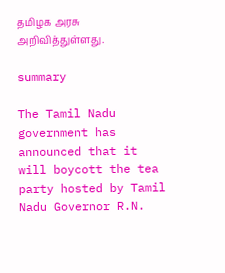தமிழக அரசு அறிவித்துள்ளது.

summary

The Tamil Nadu government has announced that it will boycott the tea party hosted by Tamil Nadu Governor R.N.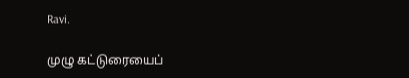Ravi.

முழு கட்டுரையைப்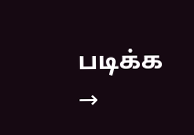படிக்க →